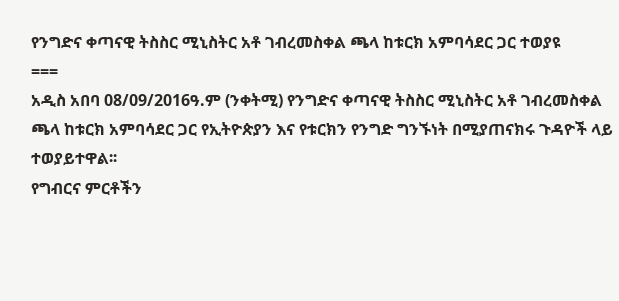የንግድና ቀጣናዊ ትስስር ሚኒስትር አቶ ገብረመስቀል ጫላ ከቱርክ አምባሳደር ጋር ተወያዩ
===
አዲስ አበባ 08/09/2016ዓ.ም (ንቀትሚ) የንግድና ቀጣናዊ ትስስር ሚኒስትር አቶ ገብረመስቀል ጫላ ከቱርክ አምባሳደር ጋር የኢትዮጵያን እና የቱርክን የንግድ ግንኙነት በሚያጠናክሩ ጉዳዮች ላይ ተወያይተዋል፡፡
የግብርና ምርቶችን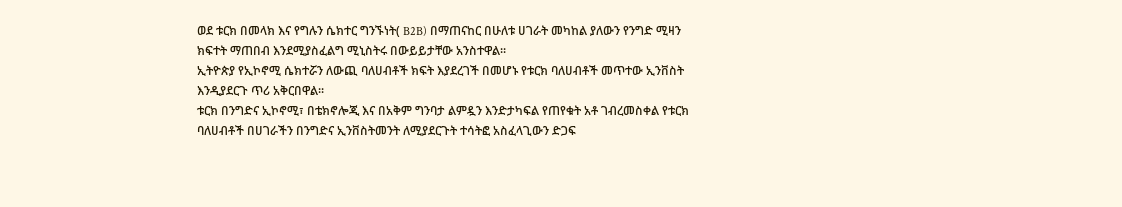ወደ ቱርክ በመላክ እና የግሉን ሴክተር ግንኙነት( B2B) በማጠናከር በሁለቱ ሀገራት መካከል ያለውን የንግድ ሚዛን ክፍተት ማጠበብ እንደሚያስፈልግ ሚኒስትሩ በውይይታቸው አንስተዋል፡፡
ኢትዮጵያ የኢኮኖሚ ሴክተሯን ለውጪ ባለሀብቶች ክፍት እያደረገች በመሆኑ የቱርክ ባለሀብቶች መጥተው ኢንቨስት እንዲያደርጉ ጥሪ አቅርበዋል፡፡
ቱርክ በንግድና ኢኮኖሚ፣ በቴክኖሎጂ እና በአቅም ግንባታ ልምዷን እንድታካፍል የጠየቁት አቶ ገብረመስቀል የቱርክ ባለሀብቶች በሀገራችን በንግድና ኢንቨስትመንት ለሚያደርጉት ተሳትፎ አስፈላጊውን ድጋፍ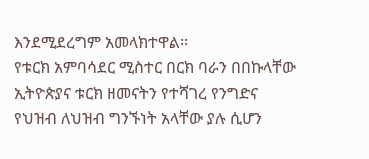እንደሚደረግም አመላክተዋል፡፡
የቱርክ አምባሳደር ሚስተር በርክ ባራን በበኩላቸው ኢትዮጵያና ቱርክ ዘመናትን የተሻገረ የንግድና የህዝብ ለህዝብ ግንኙነት አላቸው ያሉ ሲሆን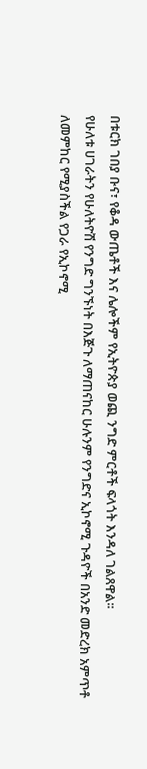በቱርክ ገበያ ቡና፣ የቆዳ ውጤቶች እና ሌሎችም የኢትዮጵያ ወጪ ንግድ ምርቶች ፍላጎት እንዳለ ገልጸዋል፡፡
የሁለቱ ሀገራትን የሁለትዮሽ የንግድ ግንኙነት በእጅጉ ለማጠናከር ሁሉንም የንግድና ኢኮኖሚ ጉዳዮች በአንድ መድረክ አምጥቶ ለመምከር የሚያስችል የጋራ የኢኮኖሚ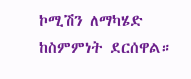ኮሚሽን ለማካሄድ ከስምምነት ደርሰዋል።